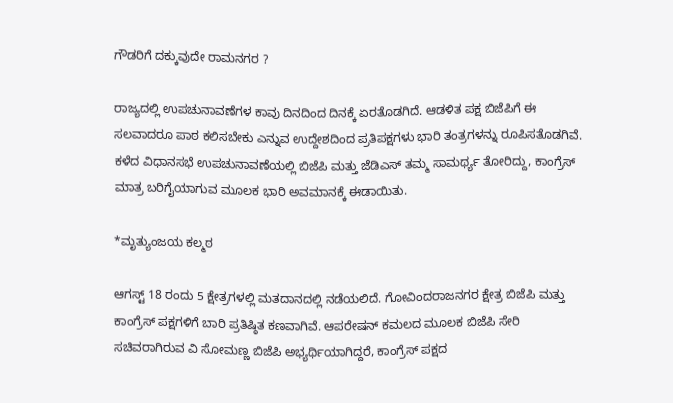ಗೌಡರಿಗೆ ದಕ್ಕುವುದೇ ರಾಮನಗರ ?

ರಾಜ್ಯದಲ್ಲಿ ಉಪಚುನಾವಣೆಗಳ ಕಾವು ದಿನದಿಂದ ದಿನಕ್ಕೆ ಏರತೊಡಗಿದೆ. ಆಡಳಿತ ಪಕ್ಷ ಬಿಜೆಪಿಗೆ ಈ ಸಲವಾದರೂ ಪಾಠ ಕಲಿಸಬೇಕು ಎನ್ನುವ ಉದ್ದೇಶದಿಂದ ಪ್ರತಿಪಕ್ಷಗಳು ಭಾರಿ ತಂತ್ರಗಳನ್ನು ರೂಪಿಸತೊಡಗಿವೆ. ಕಳೆದ ವಿಧಾನಸಭೆ ಉಪಚುನಾವಣೆಯಲ್ಲಿ ಬಿಜೆಪಿ ಮತ್ತು ಜೆಡಿಎಸ್ ತಮ್ಮ ಸಾಮರ್ಥ್ಯ ತೋರಿದ್ದು, ಕಾಂಗ್ರೆಸ್ ಮಾತ್ರ ಬರಿಗೈಯಾಗುವ ಮೂಲಕ ಭಾರಿ ಅವಮಾನಕ್ಕೆ ಈಡಾಯಿತು.

*ಮೃತ್ಯುಂಜಯ ಕಲ್ಮಠ

ಆಗಸ್ಟ್ 18 ರಂದು 5 ಕ್ಷೇತ್ರಗಳಲ್ಲಿ ಮತದಾನದಲ್ಲಿ ನಡೆಯಲಿದೆ. ಗೋವಿಂದರಾಜನಗರ ಕ್ಷೇತ್ರ ಬಿಜೆಪಿ ಮತ್ತು ಕಾಂಗ್ರೆಸ್ ಪಕ್ಷಗಳಿಗೆ ಬಾರಿ ಪ್ರತಿಷ್ಠಿತ ಕಣವಾಗಿವೆ. ಆಪರೇಷನ್ ಕಮಲದ ಮೂಲಕ ಬಿಜೆಪಿ ಸೇರಿ ಸಚಿವರಾಗಿರುವ ವಿ ಸೋಮಣ್ಣ ಬಿಜೆಪಿ ಅಭ್ಯರ್ಥಿಯಾಗಿದ್ದರೆ, ಕಾಂಗ್ರೆಸ್ ಪಕ್ಷದ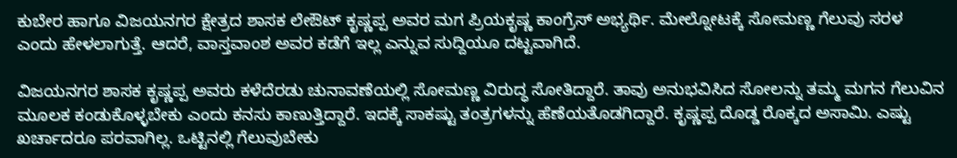ಕುಬೇರ ಹಾಗೂ ವಿಜಯನಗರ ಕ್ಷೇತ್ರದ ಶಾಸಕ ಲೇಔಟ್ ಕೃಷ್ಣಪ್ಪ ಅವರ ಮಗ ಪ್ರಿಯಕೃಷ್ಣ ಕಾಂಗ್ರೆಸ್ ಅಭ್ಯರ್ಥಿ. ಮೇಲ್ನೋಟಕ್ಕೆ ಸೋಮಣ್ಣ ಗೆಲುವು ಸರಳ ಎಂದು ಹೇಳಲಾಗುತ್ತೆ. ಆದರೆ, ವಾಸ್ತವಾಂಶ ಅವರ ಕಡೆಗೆ ಇಲ್ಲ ಎನ್ನುವ ಸುದ್ದಿಯೂ ದಟ್ಟವಾಗಿದೆ.

ವಿಜಯನಗರ ಶಾಸಕ ಕೃಷ್ಣಪ್ಪ ಅವರು ಕಳೆದೆರಡು ಚುನಾವಣೆಯಲ್ಲಿ ಸೋಮಣ್ಣ ವಿರುದ್ಧ ಸೋತಿದ್ದಾರೆ. ತಾವು ಅನುಭವಿಸಿದ ಸೋಲನ್ನು ತಮ್ಮ ಮಗನ ಗೆಲುವಿನ ಮೂಲಕ ಕಂಡುಕೊಳ್ಳಬೇಕು ಎಂದು ಕನಸು ಕಾಣುತ್ತಿದ್ದಾರೆ. ಇದಕ್ಕೆ ಸಾಕಷ್ಟು ತಂತ್ರಗಳನ್ನು ಹೆಣೆಯತೊಡಗಿದ್ದಾರೆ. ಕೃಷ್ಣಪ್ಪ ದೊಡ್ಡ ರೊಕ್ಕದ ಅಸಾಮಿ. ಎಷ್ಟು ಖರ್ಚಾದರೂ ಪರವಾಗಿಲ್ಲ. ಒಟ್ಟಿನಲ್ಲಿ ಗೆಲುವುಬೇಕು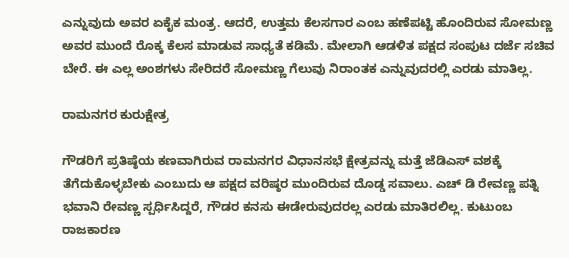ಎನ್ನುವುದು ಅವರ ಏಕೈಕ ಮಂತ್ರ. ಆದರೆ, ಉತ್ತಮ ಕೆಲಸಗಾರ ಎಂಬ ಹಣೆಪಟ್ಟಿ ಹೊಂದಿರುವ ಸೋಮಣ್ಣ ಅವರ ಮುಂದೆ ರೊಕ್ಕ ಕೆಲಸ ಮಾಡುವ ಸಾಧ್ಯತೆ ಕಡಿಮೆ. ಮೇಲಾಗಿ ಆಡಳಿತ ಪಕ್ಷದ ಸಂಪುಟ ದರ್ಜೆ ಸಚಿವ ಬೇರೆ. ಈ ಎಲ್ಲ ಅಂಶಗಳು ಸೇರಿದರೆ ಸೋಮಣ್ಣ ಗೆಲುವು ನಿರಾಂತಕ ಎನ್ನುವುದರಲ್ಲಿ ಎರಡು ಮಾತಿಲ್ಲ.

ರಾಮನಗರ ಕುರುಕ್ಷೇತ್ರ

ಗೌಡರಿಗೆ ಪ್ರತಿಷ್ಠೆಯ ಕಣವಾಗಿರುವ ರಾಮನಗರ ವಿಧಾನಸಭೆ ಕ್ಷೇತ್ರವನ್ನು ಮತ್ತೆ ಜೆಡಿಎಸ್ ವಶಕ್ಕೆ ತೆಗೆದುಕೊಳ್ಳಬೇಕು ಎಂಬುದು ಆ ಪಕ್ಷದ ವರಿಷ್ಠರ ಮುಂದಿರುವ ದೊಡ್ಡ ಸವಾಲು. ಎಚ್ ಡಿ ರೇವಣ್ಣ ಪತ್ನಿ ಭವಾನಿ ರೇವಣ್ಣ ಸ್ಪರ್ಧಿಸಿದ್ದರೆ, ಗೌಡರ ಕನಸು ಈಡೇರುವುದರಲ್ಲ ಎರಡು ಮಾತಿರಲಿಲ್ಲ. ಕುಟುಂಬ ರಾಜಕಾರಣ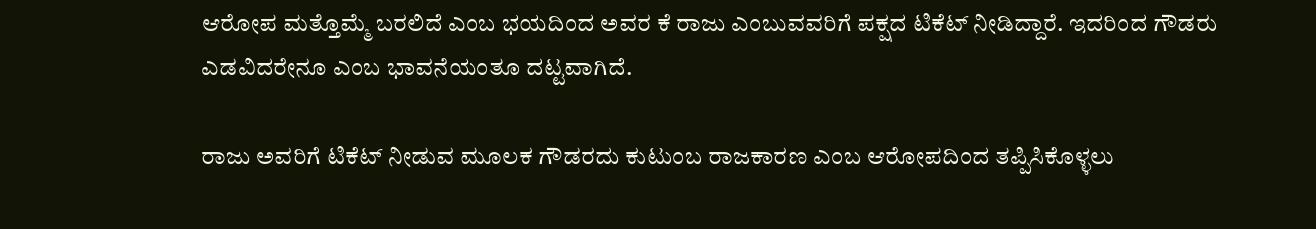ಆರೋಪ ಮತ್ತೊಮ್ಮೆ ಬರಲಿದೆ ಎಂಬ ಭಯದಿಂದ ಅವರ ಕೆ ರಾಜು ಎಂಬುವವರಿಗೆ ಪಕ್ಷದ ಟಿಕೆಟ್ ನೀಡಿದ್ದಾರೆ. ಇದರಿಂದ ಗೌಡರು ಎಡವಿದರೇನೂ ಎಂಬ ಭಾವನೆಯಂತೂ ದಟ್ಟವಾಗಿದೆ.

ರಾಜು ಅವರಿಗೆ ಟಿಕೆಟ್ ನೀಡುವ ಮೂಲಕ ಗೌಡರದು ಕುಟುಂಬ ರಾಜಕಾರಣ ಎಂಬ ಆರೋಪದಿಂದ ತಪ್ಪಿಸಿಕೊಳ್ಳಲು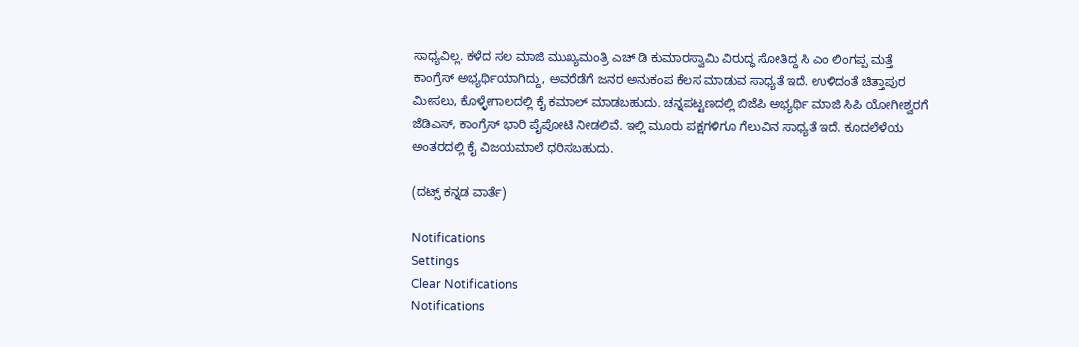ಸಾಧ್ಯವಿಲ್ಲ. ಕಳೆದ ಸಲ ಮಾಜಿ ಮುಖ್ಯಮಂತ್ರಿ ಎಚ್ ಡಿ ಕುಮಾರಸ್ವಾಮಿ ವಿರುದ್ಧ ಸೋತಿದ್ದ ಸಿ ಎಂ ಲಿಂಗಪ್ಪ ಮತ್ತೆ ಕಾಂಗ್ರೆಸ್ ಅಭ್ಯರ್ಥಿಯಾಗಿದ್ದು, ಅವರೆಡೆಗೆ ಜನರ ಅನುಕಂಪ ಕೆಲಸ ಮಾಡುವ ಸಾಧ್ಯತೆ ಇದೆ. ಉಳಿದಂತೆ ಚಿತ್ತಾಪುರ ಮೀಸಲು, ಕೊಳ್ಳೇಗಾಲದಲ್ಲಿ ಕೈ ಕಮಾಲ್ ಮಾಡಬಹುದು. ಚನ್ನಪಟ್ಟಣದಲ್ಲಿ ಬಿಜೆಪಿ ಅಭ್ಯರ್ಥಿ ಮಾಜಿ ಸಿಪಿ ಯೋಗೀಶ್ವರಗೆ ಜೆಡಿಎಸ್, ಕಾಂಗ್ರೆಸ್ ಭಾರಿ ಪೈಪೋಟಿ ನೀಡಲಿವೆ. ಇಲ್ಲಿ ಮೂರು ಪಕ್ಷಗಳಿಗೂ ಗೆಲುವಿನ ಸಾಧ್ಯತೆ ಇದೆ. ಕೂದಲೆಳೆಯ ಅಂತರದಲ್ಲಿ ಕೈ ವಿಜಯಮಾಲೆ ಧರಿಸಬಹುದು.

(ದಟ್ಸ್ ಕನ್ನಡ ವಾರ್ತೆ)

Notifications
Settings
Clear Notifications
Notifications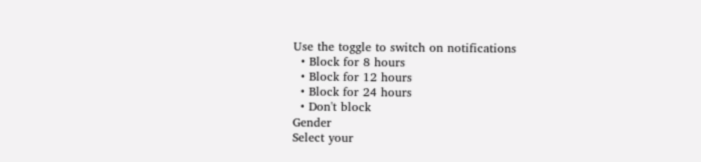Use the toggle to switch on notifications
  • Block for 8 hours
  • Block for 12 hours
  • Block for 24 hours
  • Don't block
Gender
Select your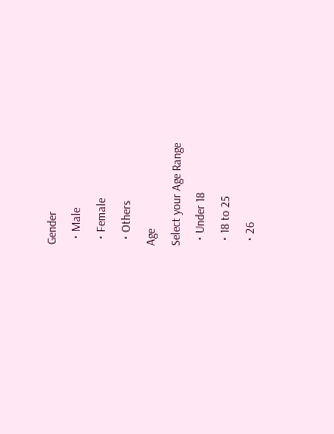Gender
  • Male
  • Female
  • Others
Age
Select your Age Range
  • Under 18
  • 18 to 25
  • 26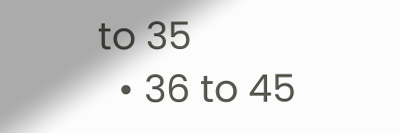to 35
  • 36 to 45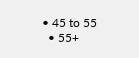• 45 to 55
  • 55+